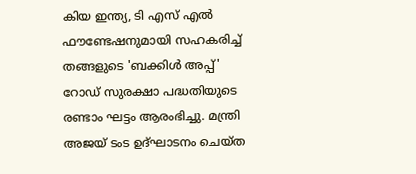കിയ ഇന്ത്യ, ടി എസ് എല്‍ ഫൗണ്ടേഷനുമായി സഹകരിച്ച് തങ്ങളുടെ 'ബക്കിള്‍ അപ്പ്' റോഡ് സുരക്ഷാ പദ്ധതിയുടെ രണ്ടാം ഘട്ടം ആരംഭിച്ചു. മന്ത്രി അജയ് ടംട ഉദ്ഘാടനം ചെയ്ത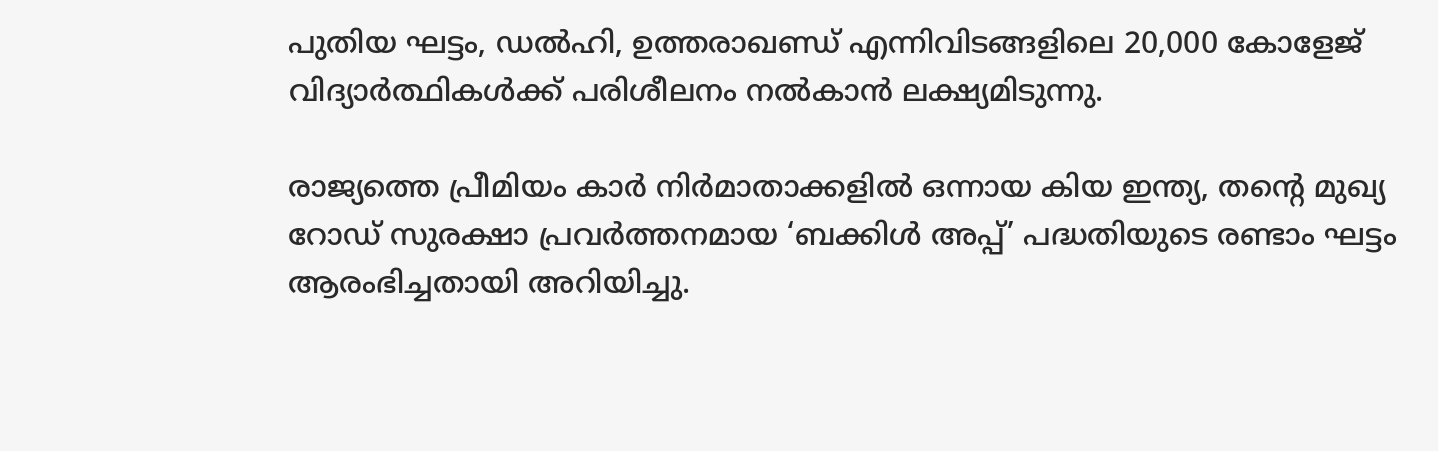പുതിയ ഘട്ടം, ഡല്‍ഹി, ഉത്തരാഖണ്ഡ് എന്നിവിടങ്ങളിലെ 20,000 കോളേജ് വിദ്യാര്‍ത്ഥികള്‍ക്ക് പരിശീലനം നല്‍കാൻ ലക്ഷ്യമിടുന്നു.

രാജ്യത്തെ പ്രീമിയം കാര്‍ നിര്‍മാതാക്കളില്‍ ഒന്നായ കിയ ഇന്ത്യ, തന്റെ മുഖ്യ റോഡ് സുരക്ഷാ പ്രവര്‍ത്തനമായ ‘ബക്കിള്‍ അപ്പ്’ പദ്ധതിയുടെ രണ്ടാം ഘട്ടം ആരംഭിച്ചതായി അറിയിച്ചു.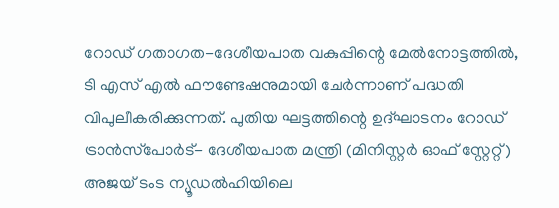റോഡ് ഗതാഗത-ദേശീയപാത വകുപ്പിന്റെ മേല്‍നോട്ടത്തില്‍, ടി എസ് എല്‍ ഫൗണ്ടേഷനുമായി ചേര്‍ന്നാണ് പദ്ധതി വിപുലീകരിക്കുന്നത്. പുതിയ ഘട്ടത്തിന്റെ ഉദ്ഘാടനം റോഡ് ട്രാൻസ്‌പോർട്- ദേശീയപാത മന്ത്രി (മിനിസ്റ്റർ ഓഫ് സ്റ്റേറ്റ്) അജയ് ടംട ന്യൂഡല്‍ഹിയിലെ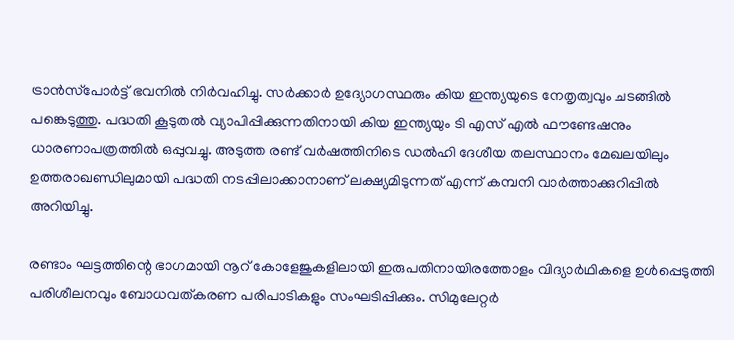ട്രാന്‍സ്‌പോര്‍ട്ട് ഭവനില്‍ നിര്‍വഹിച്ചു. സര്‍ക്കാര്‍ ഉദ്യോഗസ്ഥരും കിയ ഇന്ത്യയുടെ നേതൃത്വവും ചടങ്ങില്‍ പങ്കെടുത്തു. പദ്ധതി കൂടുതല്‍ വ്യാപിപ്പിക്കുന്നതിനായി കിയ ഇന്ത്യയും ടി എസ് എല്‍ ഫൗണ്ടേഷനും ധാരണാപത്രത്തില്‍ ഒപ്പുവച്ചു. അടുത്ത രണ്ട് വര്‍ഷത്തിനിടെ ഡല്‍ഹി ദേശീയ തലസ്ഥാനം മേഖലയിലും ഉത്തരാഖണ്ഡിലുമായി പദ്ധതി നടപ്പിലാക്കാനാണ് ലക്ഷ്യമിടുന്നത് എന്ന് കമ്പനി വാർത്താക്കുറിപ്പിൽ അറിയിച്ചു.

രണ്ടാം ഘട്ടത്തിന്റെ ഭാഗമായി നൂറ് കോളേജുകളിലായി ഇരുപതിനായിരത്തോളം വിദ്യാര്‍ഥികളെ ഉള്‍പ്പെടുത്തി പരിശീലനവും ബോധവത്കരണ പരിപാടികളും സംഘടിപ്പിക്കും. സിമുലേറ്റര്‍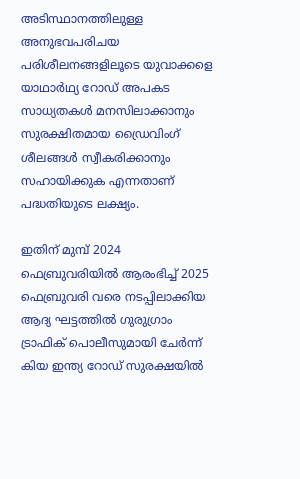അടിസ്ഥാനത്തിലുള്ള അനുഭവപരിചയ പരിശീലനങ്ങളിലൂടെ യുവാക്കളെ യാഥാര്‍ഥ്യ റോഡ് അപകട സാധ്യതകള്‍ മനസിലാക്കാനും സുരക്ഷിതമായ ഡ്രൈവിംഗ് ശീലങ്ങള്‍ സ്വീകരിക്കാനും സഹായിക്കുക എന്നതാണ് പദ്ധതിയുടെ ലക്ഷ്യം.

ഇതിന് മുമ്പ് 2024 ഫെബ്രുവരിയില്‍ ആരംഭിച്ച് 2025 ഫെബ്രുവരി വരെ നടപ്പിലാക്കിയ ആദ്യ ഘട്ടത്തില്‍ ഗുരുഗ്രാം ട്രാഫിക് പൊലീസുമായി ചേര്‍ന്ന് കിയ ഇന്ത്യ റോഡ് സുരക്ഷയില്‍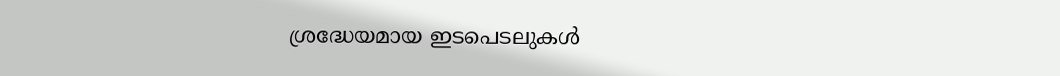ശ്രദ്ധേയമായ ഇടപെടലുകള്‍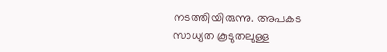നടത്തിയിരുന്നു. അപകട സാധ്യത കൂടുതലുള്ള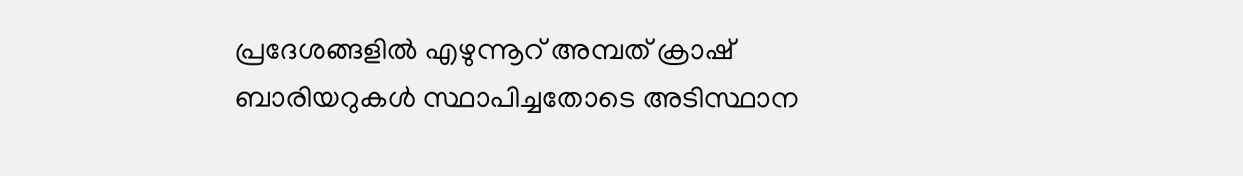പ്രദേശങ്ങളില്‍ എഴുന്നൂറ് അമ്പത് ക്രാഷ് ബാരിയറുകള്‍ സ്ഥാപിച്ചതോടെ അടിസ്ഥാന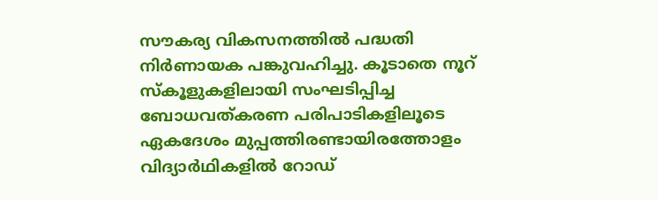സൗകര്യ വികസനത്തില്‍ പദ്ധതി നിര്‍ണായക പങ്കുവഹിച്ചു. കൂടാതെ നൂറ് സ്‍കൂളുകളിലായി സംഘടിപ്പിച്ച ബോധവത്കരണ പരിപാടികളിലൂടെ ഏകദേശം മുപ്പത്തിരണ്ടായിരത്തോളം വിദ്യാര്‍ഥികളിൽ റോഡ്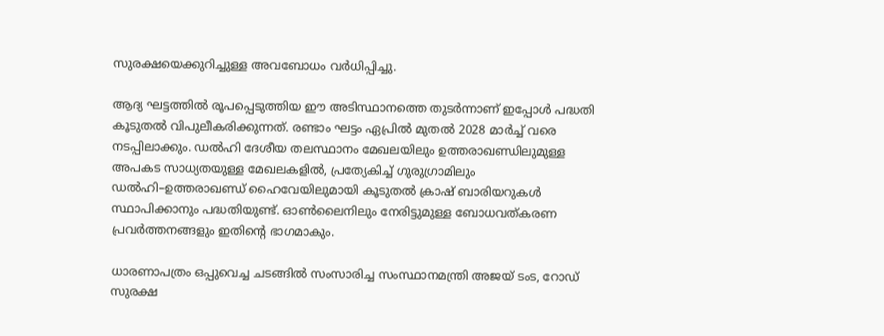സുരക്ഷയെക്കുറിച്ചുള്ള അവബോധം വര്‍ധിപ്പിച്ചു.

ആദ്യ ഘട്ടത്തില്‍ രൂപപ്പെടുത്തിയ ഈ അടിസ്ഥാനത്തെ തുടര്‍ന്നാണ് ഇപ്പോള്‍ പദ്ധതി കൂടുതല്‍ വിപുലീകരിക്കുന്നത്. രണ്ടാം ഘട്ടം ഏപ്രില്‍ മുതല്‍ 2028 മാര്‍ച്ച് വരെ നടപ്പിലാക്കും. ഡല്‍ഹി ദേശീയ തലസ്ഥാനം മേഖലയിലും ഉത്തരാഖണ്ഡിലുമുള്ള അപകട സാധ്യതയുള്ള മേഖലകളില്‍, പ്രത്യേകിച്ച് ഗുരുഗ്രാമിലും ഡല്‍ഹി–ഉത്തരാഖണ്ഡ് ഹൈവേയിലുമായി കൂടുതല്‍ ക്രാഷ് ബാരിയറുകള്‍ സ്ഥാപിക്കാനും പദ്ധതിയുണ്ട്. ഓണ്‍ലൈനിലും നേരിട്ടുമുള്ള ബോധവത്കരണ പ്രവര്‍ത്തനങ്ങളും ഇതിന്റെ ഭാഗമാകും.

ധാരണാപത്രം ഒപ്പുവെച്ച ചടങ്ങില്‍ സംസാരിച്ച സംസ്ഥാനമന്ത്രി അജയ് ടംട, റോഡ് സുരക്ഷ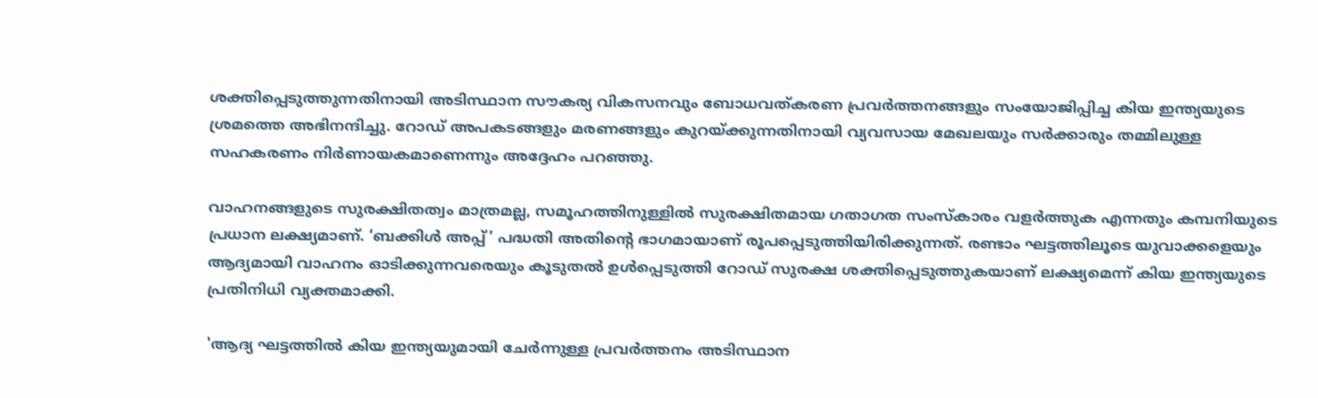ശക്തിപ്പെടുത്തുന്നതിനായി അടിസ്ഥാന സൗകര്യ വികസനവും ബോധവത്കരണ പ്രവര്‍ത്തനങ്ങളും സംയോജിപ്പിച്ച കിയ ഇന്ത്യയുടെ ശ്രമത്തെ അഭിനന്ദിച്ചു. റോഡ് അപകടങ്ങളും മരണങ്ങളും കുറയ്ക്കുന്നതിനായി വ്യവസായ മേഖലയും സര്‍ക്കാരും തമ്മിലുള്ള സഹകരണം നിര്‍ണായകമാണെന്നും അദ്ദേഹം പറഞ്ഞു.

വാഹനങ്ങളുടെ സുരക്ഷിതത്വം മാത്രമല്ല, സമൂഹത്തിനുള്ളില്‍ സുരക്ഷിതമായ ഗതാഗത സംസ്‍കാരം വളര്‍ത്തുക എന്നതും കമ്പനിയുടെ പ്രധാന ലക്ഷ്യമാണ്. ‘ബക്കിള്‍ അപ്പ്’ പദ്ധതി അതിന്റെ ഭാഗമായാണ് രൂപപ്പെടുത്തിയിരിക്കുന്നത്. രണ്ടാം ഘട്ടത്തിലൂടെ യുവാക്കളെയും ആദ്യമായി വാഹനം ഓടിക്കുന്നവരെയും കൂടുതല്‍ ഉള്‍പ്പെടുത്തി റോഡ് സുരക്ഷ ശക്തിപ്പെടുത്തുകയാണ് ലക്ഷ്യമെന്ന് കിയ ഇന്ത്യയുടെ പ്രതിനിധി വ്യക്തമാക്കി.

'ആദ്യ ഘട്ടത്തില്‍ കിയ ഇന്ത്യയുമായി ചേര്‍ന്നുള്ള പ്രവര്‍ത്തനം അടിസ്ഥാന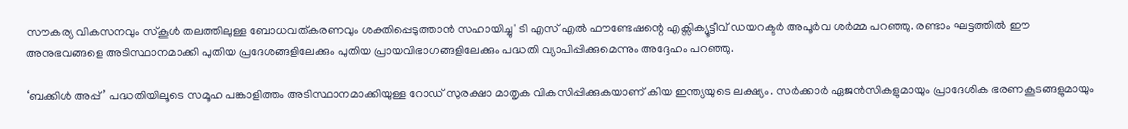സൗകര്യ വികസനവും സ്‍കൂൾ തലത്തിലുള്ള ബോധവത്കരണവും ശക്തിപ്പെടുത്താന്‍ സഹായിച്ചു' ടി എസ് എല്‍ ഫൗണ്ടേഷന്റെ എക്സിക്യൂട്ടീവ് ഡയറക്ടര്‍ അപൂര്‍വ ശര്‍മ്മ പറഞ്ഞു. രണ്ടാം ഘട്ടത്തില്‍ ഈ അനുഭവങ്ങളെ അടിസ്ഥാനമാക്കി പുതിയ പ്രദേശങ്ങളിലേക്കും പുതിയ പ്രായവിഭാഗങ്ങളിലേക്കും പദ്ധതി വ്യാപിപ്പിക്കുമെന്നും അദ്ദേഹം പറഞ്ഞു.

‘ബക്കിള്‍ അപ്പ്’ പദ്ധതിയിലൂടെ സമൂഹ പങ്കാളിത്തം അടിസ്ഥാനമാക്കിയുള്ള റോഡ് സുരക്ഷാ മാതൃക വികസിപ്പിക്കുകയാണ് കിയ ഇന്ത്യയുടെ ലക്ഷ്യം. സര്‍ക്കാര്‍ ഏജന്‍സികളുമായും പ്രാദേശിക ഭരണകൂടങ്ങളുമായും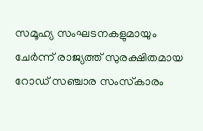സമൂഹ്യ സംഘടനകളുമായും ചേര്‍ന്ന് രാജ്യത്ത് സുരക്ഷിതമായ റോഡ് സഞ്ചാര സംസ്‍കാരം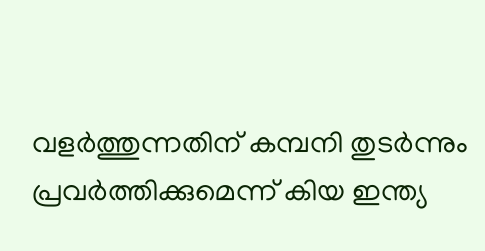വളര്‍ത്തുന്നതിന് കമ്പനി തുടർന്നും പ്രവര്‍ത്തിക്കുമെന്ന് കിയ ഇന്ത്യ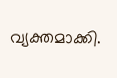വ്യക്തമാക്കി.